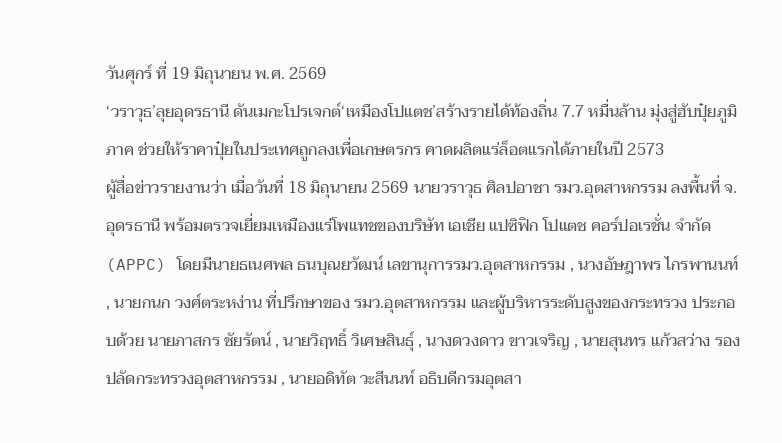วันศุกร์ ที่ 19 มิถุนายน พ.ศ. 2569
‘วราวุธ’ลุยอุดรธานี ดันเมกะโปรเจกต์‘เหมืองโปแตช’สร้างรายได้ท้องถิ่น 7.7 หมื่นล้าน มุ่งสู่ฮับปุ๋ยภูมิภาค ช่วยให้ราคาปุ๋ยในประเทศถูกลงเพื่อเกษตรกร คาดผลิตแร่ล็อตแรกได้ภายในปี 2573
ผู้สื่อข่าวรายงานว่า เมื่อวันที่ 18 มิถุนายน 2569 นายวราวุธ ศิลปอาชา รมว.อุตสาหกรรม ลงพื้นที่ จ.อุดรธานี พร้อมตรวจเยี่ยมเหมืองแร่โพแทชของบริษัท เอเชีย แปซิฟิก โปแตช คอร์ปอเรชั่น จำกัด (APPC) โดยมีนายธเนศพล ธนบุณยวัฒน์ เลขานุการรมว.อุตสาหกรรม , นางอัษฎาพร ไกรพานนท์ , นายกนก วงศ์ตระหง่าน ที่ปรึกษาของ รมว.อุตสาหกรรม และผู้บริหารระดับสูงของกระทรวง ประกอบด้วย นายภาสกร ชัยรัตน์ , นายวิฤทธิ์ วิเศษสินธุ์ , นางดวงดาว ขาวเจริญ , นายสุนทร แก้วสว่าง รองปลัดกระทรวงอุตสาหกรรม , นายอดิทัต วะสีนนท์ อธิบดีกรมอุตสา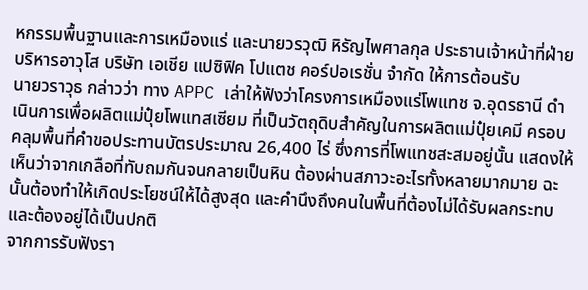หกรรมพื้นฐานและการเหมืองแร่ และนายวรวุฒิ หิรัญไพศาลกุล ประธานเจ้าหน้าที่ฝ่ายบริหารอาวุโส บริษัท เอเชีย แปซิฟิค โปแตช คอร์ปอเรชั่น จำกัด ให้การต้อนรับ
นายวราวุธ กล่าวว่า ทาง APPC เล่าให้ฟังว่าโครงการเหมืองแร่โพแทช จ.อุดรธานี ดำเนินการเพื่อผลิตแม่ปุ๋ยโพแทสเซียม ที่เป็นวัตถุดิบสำคัญในการผลิตแม่ปุ๋ยเคมี ครอบคลุมพื้นที่คำขอประทานบัตรประมาณ 26,400 ไร่ ซึ่งการที่โพแทชสะสมอยู่นั้น แสดงให้เห็นว่าจากเกลือที่ทับถมกันจนกลายเป็นหิน ต้องผ่านสภาวะอะไรทั้งหลายมากมาย ฉะนั้นต้องทำให้เกิดประโยชน์ให้ได้สูงสุด และคำนึงถึงคนในพื้นที่ต้องไม่ได้รับผลกระทบและต้องอยู่ได้เป็นปกติ
จากการรับฟังรา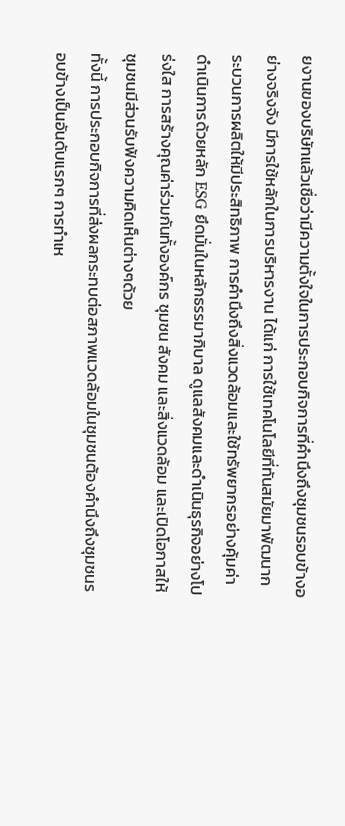ยงานของบริษัทแล้วเชื่อว่ามีความตั้งใจในการประกอบกิจการที่คำนึงถึงชุมชนรอบข้างอย่างจริงจัง มีการใช้หลักในการบริหารงาน ได้แก่ การใช้เทคโนโลยีที่ทันสมัยมาพัฒนากระบวนการผลิตให้มีประสิทธิภาพ การคำนึงถึงสิ่งแวดล้อมและใช้ทรัพยากรอย่างคุ้มค่า ดำเนินการด้วยหลัก ESG ยึดมั่นในหลักธรรมาภิบาล ดูแลสังคมและดำเนินธุรกิจอย่างโปร่งใส การสร้างคุณค่าร่วมกันทั้งองค์กร ชุมชน สังคม และสิ่งแวดล้อม และเปิดโอกาสให้ชุมชนมีส่วนรับฟังความคิดเห็นต่างๆด้วย
ทั้งนี้ การประกอบกิจการที่ส่งผลกระทบต่อสภาพแวดล้อมในชุมชนต้องคำนึงถึงชุมชนรอบข้างเป็นอันดับแรกๆ การทำเห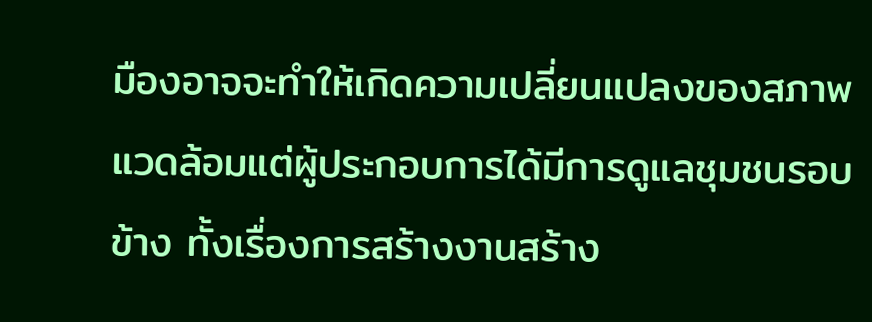มืองอาจจะทำให้เกิดความเปลี่ยนแปลงของสภาพแวดล้อมแต่ผู้ประกอบการได้มีการดูแลชุมชนรอบข้าง ทั้งเรื่องการสร้างงานสร้าง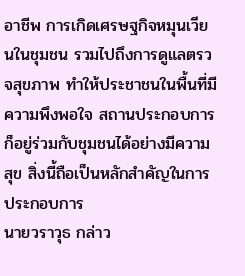อาชีพ การเกิดเศรษฐกิจหมุนเวียนในชุมชน รวมไปถึงการดูแลตรวจสุขภาพ ทำให้ประชาชนในพื้นที่มีความพึงพอใจ สถานประกอบการก็อยู่ร่วมกับชุมชนได้อย่างมีความสุข สิ่งนี้ถือเป็นหลักสำคัญในการประกอบการ
นายวราวุธ กล่าว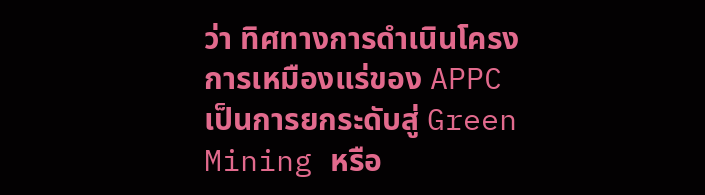ว่า ทิศทางการดำเนินโครงการเหมืองแร่ของ APPC เป็นการยกระดับสู่ Green Mining หรือ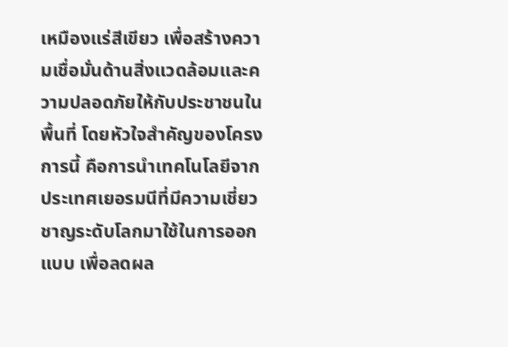เหมืองแร่สีเขียว เพื่อสร้างความเชื่อมั่นด้านสิ่งแวดล้อมและความปลอดภัยให้กับประชาชนในพื้นที่ โดยหัวใจสำคัญของโครงการนี้ คือการนำเทคโนโลยีจากประเทศเยอรมนีที่มีความเชี่ยวชาญระดับโลกมาใช้ในการออกแบบ เพื่อลดผล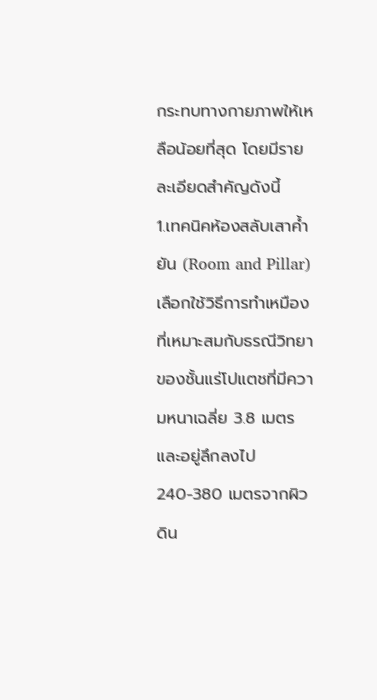กระทบทางกายภาพให้เหลือน้อยที่สุด โดยมีรายละเอียดสำคัญดังนี้
1.เทคนิคห้องสลับเสาค้ำยัน (Room and Pillar) เลือกใช้วิธีการทำเหมืองที่เหมาะสมกับธรณีวิทยาของชั้นแร่โปแตชที่มีความหนาเฉลี่ย 3.8 เมตร และอยู่ลึกลงไป 240-380 เมตรจากผิวดิน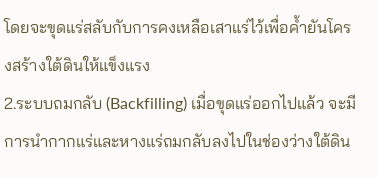โดยจะขุดแร่สลับกับการคงเหลือเสาแร่ไว้เพื่อค้ำยันโครงสร้างใต้ดินให้แข็งแรง
2.ระบบถมกลับ (Backfilling) เมื่อขุดแร่ออกไปแล้ว จะมีการนำกากแร่และหางแร่ถมกลับลงไปในช่องว่างใต้ดิน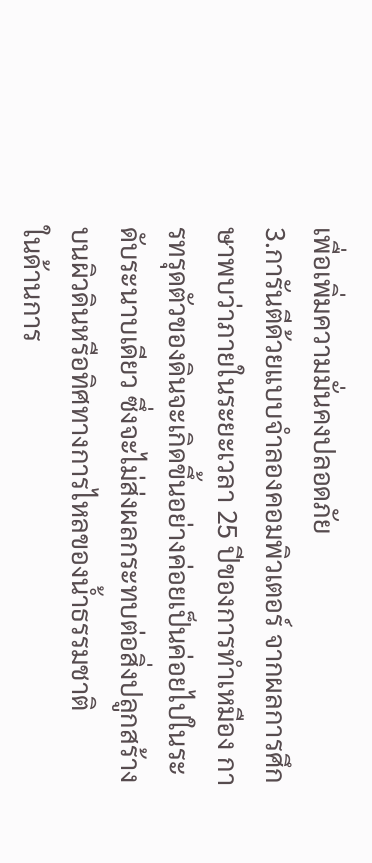เพื่อเพิ่มความมั่นคงปลอดภัย
3.การันตีด้วยแบบจำลองคอมพิวเตอร์ จากผลการศึกษาพบว่าภายในระยะเวลา 25 ปีของการทำเหมือง การทรุดตัวของดินจะเกิดขึ้นอย่างค่อยเป็นค่อยไปในระดับระนาบเดียว ซึ่งจะไม่ส่งผลกระทบต่อสิ่งปลูกสร้างบนผิวดินหรือทิศทางการไหลของน้ำธรรมชาติ
ในด้านการ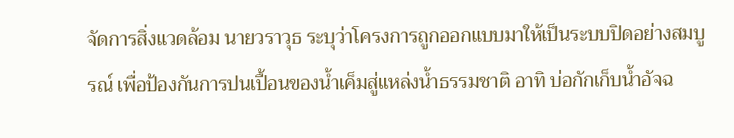จัดการสิ่งแวดล้อม นายวราวุธ ระบุว่าโครงการถูกออกแบบมาให้เป็นระบบปิดอย่างสมบูรณ์ เพื่อป้องกันการปนเปื้อนของน้ำเค็มสู่แหล่งน้ำธรรมชาติ อาทิ บ่อกักเก็บน้ำอัจฉ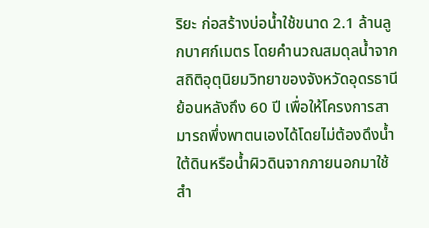ริยะ ก่อสร้างบ่อน้ำใช้ขนาด 2.1 ล้านลูกบาศก์เมตร โดยคำนวณสมดุลน้ำจากสถิติอุตุนิยมวิทยาของจังหวัดอุดรธานีย้อนหลังถึง 60 ปี เพื่อให้โครงการสามารถพึ่งพาตนเองได้โดยไม่ต้องดึงน้ำใต้ดินหรือน้ำผิวดินจากภายนอกมาใช้
สำ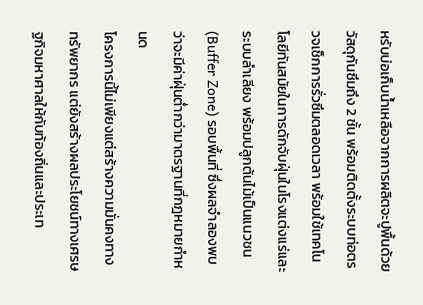หรับบ่อเก็บน้ำเหลือจากการผลิตจะปูพื้นด้วยวัสดุกันซึมถึง 2 ชั้น พร้อมติดตั้งระบบท่อตรวจเช็กการรั่วซึมตลอดเวลา พร้อมใช้เทคโนโลยีทันสมัยในการดักจับฝุ่นในโรงแต่งแร่และระบบลำเลียง พร้อมปลูกต้นไม้เป็นแนวชน (Buffer Zone) รอบพื้นที่ ซึ่งผลจำลองพบว่าจะมีค่าฝุ่นต่ำกว่ามาตรฐานที่กฎหมายกำหนด
โครงการนี้ไม่เพียงแต่สร้างความมั่นคงทางทรัพยากร แต่ยังสร้างผลประโยชน์ทางเศรษฐกิจมหาศาลให้กับท้องถิ่นและประเท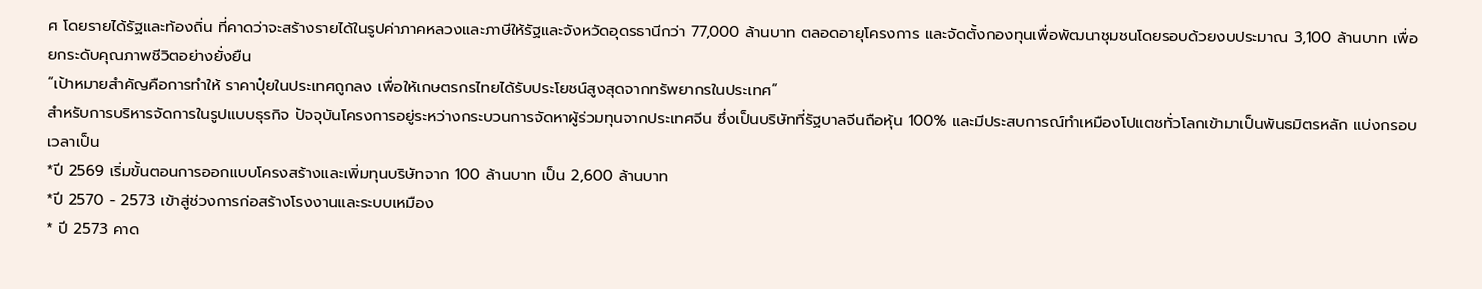ศ โดยรายได้รัฐและท้องถิ่น ที่คาดว่าจะสร้างรายได้ในรูปค่าภาคหลวงและภาษีให้รัฐและจังหวัดอุดรธานีกว่า 77,000 ล้านบาท ตลอดอายุโครงการ และจัดตั้งกองทุนเพื่อพัฒนาชุมชนโดยรอบด้วยงบประมาณ 3,100 ล้านบาท เพื่อยกระดับคุณภาพชีวิตอย่างยั่งยืน
“เป้าหมายสำคัญคือการทำให้ ราคาปุ๋ยในประเทศถูกลง เพื่อให้เกษตรกรไทยได้รับประโยชน์สูงสุดจากทรัพยากรในประเทศ”
สำหรับการบริหารจัดการในรูปแบบธุรกิจ ปัจจุบันโครงการอยู่ระหว่างกระบวนการจัดหาผู้ร่วมทุนจากประเทศจีน ซึ่งเป็นบริษัทที่รัฐบาลจีนถือหุ้น 100% และมีประสบการณ์ทำเหมืองโปแตชทั่วโลกเข้ามาเป็นพันธมิตรหลัก แบ่งกรอบเวลาเป็น
*ปี 2569 เริ่มขั้นตอนการออกแบบโครงสร้างและเพิ่มทุนบริษัทจาก 100 ล้านบาท เป็น 2,600 ล้านบาท
*ปี 2570 - 2573 เข้าสู่ช่วงการก่อสร้างโรงงานและระบบเหมือง
* ปี 2573 คาด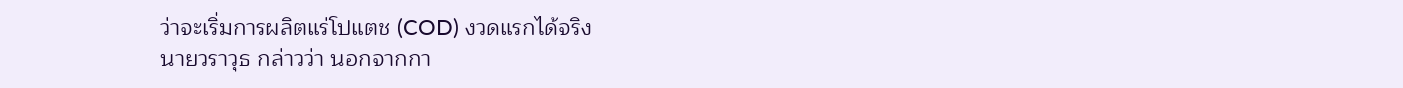ว่าจะเริ่มการผลิตแร่โปแตช (COD) งวดแรกได้จริง
นายวราวุธ กล่าวว่า นอกจากกา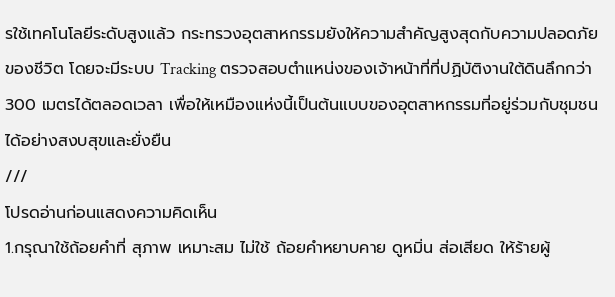รใช้เทคโนโลยีระดับสูงแล้ว กระทรวงอุตสาหกรรมยังให้ความสำคัญสูงสุดกับความปลอดภัยของชีวิต โดยจะมีระบบ Tracking ตรวจสอบตำแหน่งของเจ้าหน้าที่ที่ปฏิบัติงานใต้ดินลึกกว่า 300 เมตรได้ตลอดเวลา เพื่อให้เหมืองแห่งนี้เป็นต้นแบบของอุตสาหกรรมที่อยู่ร่วมกับชุมชนได้อย่างสงบสุขและยั่งยืน
///
โปรดอ่านก่อนแสดงความคิดเห็น
1.กรุณาใช้ถ้อยคำที่ สุภาพ เหมาะสม ไม่ใช้ ถ้อยคำหยาบคาย ดูหมิ่น ส่อเสียด ให้ร้ายผู้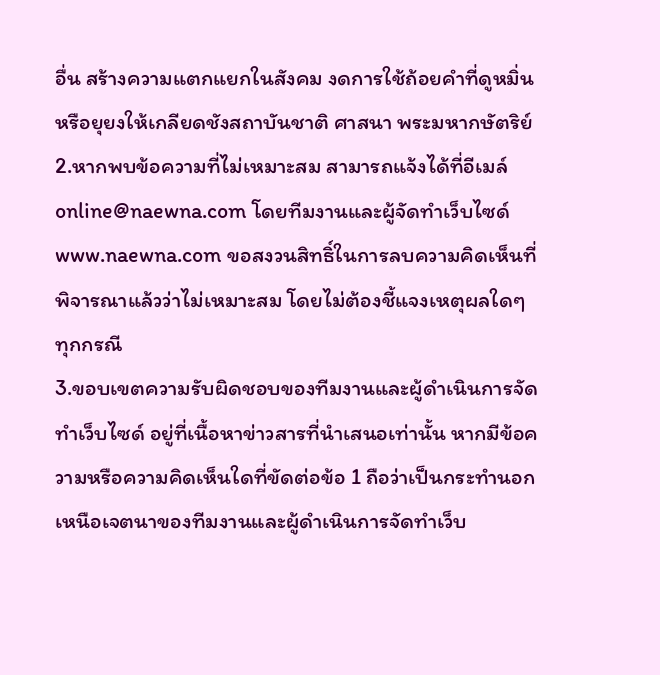อื่น สร้างความแตกแยกในสังคม งดการใช้ถ้อยคำที่ดูหมิ่นหรือยุยงให้เกลียดชังสถาบันชาติ ศาสนา พระมหากษัตริย์
2.หากพบข้อความที่ไม่เหมาะสม สามารถแจ้งได้ที่อีเมล์ online@naewna.com โดยทีมงานและผู้จัดทำเว็บไซด์ www.naewna.com ขอสงวนสิทธิ์ในการลบความคิดเห็นที่พิจารณาแล้วว่าไม่เหมาะสม โดยไม่ต้องชี้แจงเหตุผลใดๆ ทุกกรณี
3.ขอบเขตความรับผิดชอบของทีมงานและผู้ดำเนินการจัดทำเว็บไซด์ อยู่ที่เนื้อหาข่าวสารที่นำเสนอเท่านั้น หากมีข้อความหรือความคิดเห็นใดที่ขัดต่อข้อ 1 ถือว่าเป็นกระทำนอกเหนือเจตนาของทีมงานและผู้ดำเนินการจัดทำเว็บ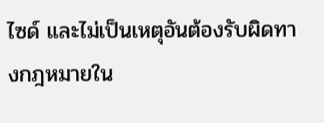ไซด์ และไม่เป็นเหตุอันต้องรับผิดทางกฎหมายใน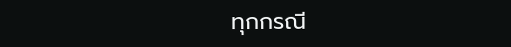ทุกกรณี